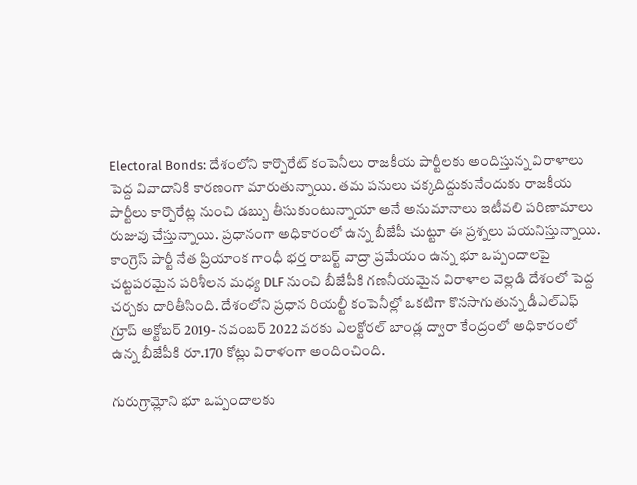Electoral Bonds: దేశంలోని కార్పొరేట్ కంపెనీలు రాజకీయ పార్టీలకు అందిస్తున్న విరాళాలు పెద్ద వివాదానికి కారణంగా మారుతున్నాయి. తమ పనులు చక్కదిద్దుకునేందుకు రాజకీయ పార్టీలు కార్పొరేట్ల నుంచి డబ్బు తీసుకుంటున్నాయా అనే అనుమానాలు ఇటీవలి పరిణామాలు రుజువు చేస్తున్నాయి. ప్రధానంగా అధికారంలో ఉన్న బీజేపీ చుట్టూ ఈ ప్రశ్నలు పయనిస్తున్నాయి.
కాంగ్రెస్ పార్టీ నేత ప్రియాంక గాంధీ భర్త రాబర్ట్ వాద్రా ప్రమేయం ఉన్న భూ ఒప్పందాలపై చట్టపరమైన పరిశీలన మధ్య DLF నుంచి బీజేపీకి గణనీయమైన విరాళాల వెల్లడి దేశంలో పెద్ద చర్చకు దారితీసింది. దేశంలోని ప్రధాన రియల్టీ కంపెనీల్లో ఒకటిగా కొనసాగుతున్న డీఎల్ఎఫ్ గ్రూప్ అక్టోబర్ 2019- నవంబర్ 2022 వరకు ఎలక్టోరల్ బాండ్ల ద్వారా కేంద్రంలో అధికారంలో ఉన్న బీజేపీకి రూ.170 కోట్లు విరాళంగా అందించింది.

గురుగ్రామ్లోని భూ ఒప్పందాలకు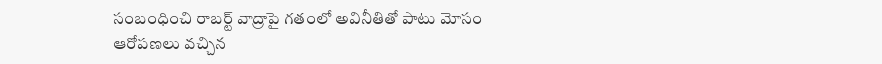సంబంధించి రాబర్ట్ వాద్రాపై గతంలో అవినీతితో పాటు మోసం ఆరోపణలు వచ్చిన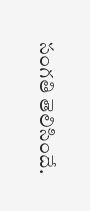సంగతి తెలిసిందే.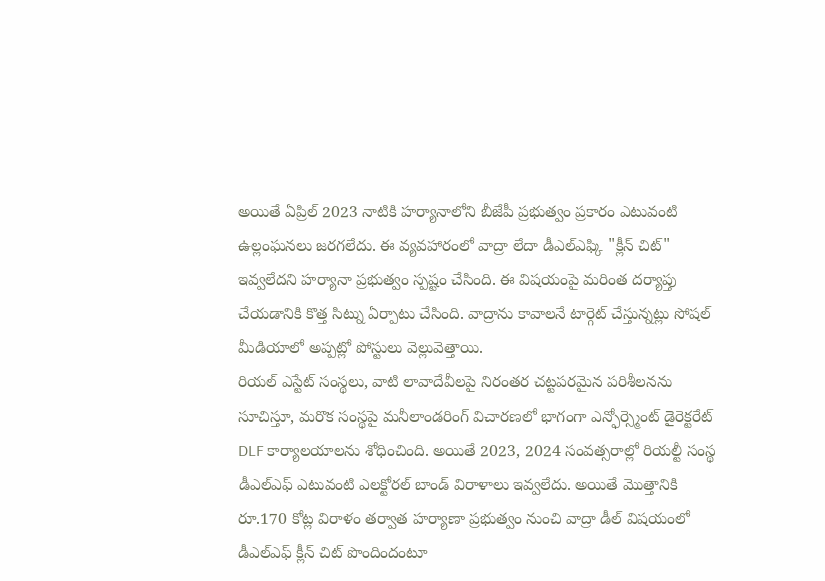అయితే ఏప్రిల్ 2023 నాటికి హర్యానాలోని బీజేపీ ప్రభుత్వం ప్రకారం ఎటువంటి ఉల్లంఘనలు జరగలేదు. ఈ వ్యవహారంలో వాద్రా లేదా డీఎల్ఎఫ్కి "క్లీన్ చిట్" ఇవ్వలేదని హర్యానా ప్రభుత్వం స్పష్టం చేసింది. ఈ విషయంపై మరింత దర్యాప్తు చేయడానికి కొత్త సిట్ను ఏర్పాటు చేసింది. వాద్రాను కావాలనే టార్గెట్ చేస్తున్నట్లు సోషల్ మీడియాలో అప్పట్లో పోస్టులు వెల్లువెత్తాయి.
రియల్ ఎస్టేట్ సంస్థలు, వాటి లావాదేవీలపై నిరంతర చట్టపరమైన పరిశీలనను సూచిస్తూ, మరొక సంస్థపై మనీలాండరింగ్ విచారణలో భాగంగా ఎన్ఫోర్స్మెంట్ డైరెక్టరేట్ DLF కార్యాలయాలను శోధించింది. అయితే 2023, 2024 సంవత్సరాల్లో రియల్టీ సంస్థ డీఎల్ఎఫ్ ఎటువంటి ఎలక్టోరల్ బాండ్ విరాళాలు ఇవ్వలేదు. అయితే మెుత్తానికి రూ.170 కోట్ల విరాళం తర్వాత హర్యాణా ప్రభుత్వం నుంచి వాద్రా డీల్ విషయంలో డీఎల్ఎఫ్ క్లీన్ చిట్ పొందిందంటూ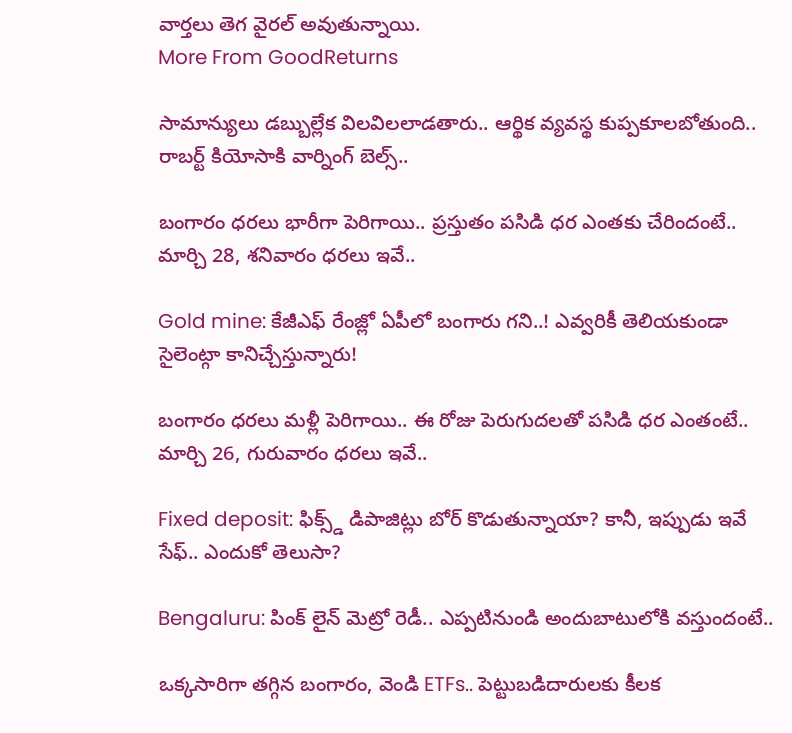వార్తలు తెగ వైరల్ అవుతున్నాయి.
More From GoodReturns

సామాన్యులు డబ్బుల్లేక విలవిలలాడతారు.. ఆర్థిక వ్యవస్థ కుప్పకూలబోతుంది.. రాబర్ట్ కియోసాకి వార్నింగ్ బెల్స్..

బంగారం ధరలు భారీగా పెరిగాయి.. ప్రస్తుతం పసిడి ధర ఎంతకు చేరిందంటే.. మార్చి 28, శనివారం ధరలు ఇవే..

Gold mine: కేజీఎఫ్ రేంజ్లో ఏపీలో బంగారు గని..! ఎవ్వరికీ తెలియకుండా సైలెంట్గా కానిచ్చేస్తున్నారు!

బంగారం ధరలు మళ్లీ పెరిగాయి.. ఈ రోజు పెరుగుదలతో పసిడి ధర ఎంతంటే.. మార్చి 26, గురువారం ధరలు ఇవే..

Fixed deposit: ఫిక్స్డ్ డిపాజిట్లు బోర్ కొడుతున్నాయా? కానీ, ఇప్పుడు ఇవే సేఫ్.. ఎందుకో తెలుసా?

Bengaluru: పింక్ లైన్ మెట్రో రెడీ.. ఎప్పటినుండి అందుబాటులోకి వస్తుందంటే..

ఒక్కసారిగా తగ్గిన బంగారం, వెండి ETFs.. పెట్టుబడిదారులకు కీలక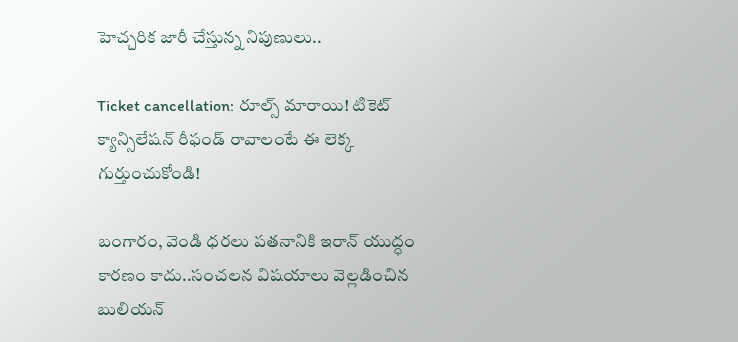హెచ్చరిక జారీ చేస్తున్న నిపుణులు..

Ticket cancellation: రూల్స్ మారాయి! టికెట్ క్యాన్సిలేషన్ రీఫండ్ రావాలంటే ఈ లెక్క గుర్తుంచుకోండి!

బంగారం, వెండి ధరలు పతనానికి ఇరాన్ యుద్ధం కారణం కాదు..సంచలన విషయాలు వెల్లడించిన బులియన్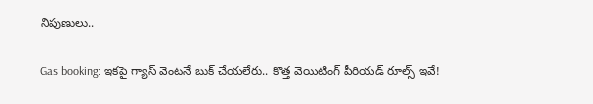నిపుణులు..

Gas booking: ఇకపై గ్యాస్ వెంటనే బుక్ చేయలేరు.. కొత్త వెయిటింగ్ పీరియడ్ రూల్స్ ఇవే!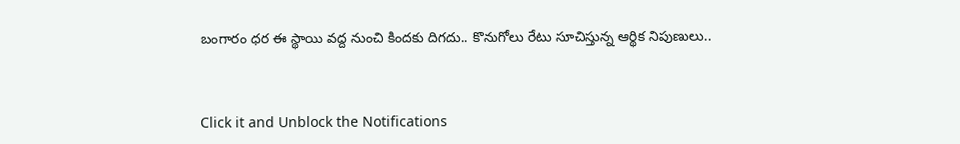బంగారం ధర ఈ స్థాయి వద్ద నుంచి కిందకు దిగదు.. కొనుగోలు రేటు సూచిస్తున్న ఆర్థిక నిపుణులు..



Click it and Unblock the Notifications